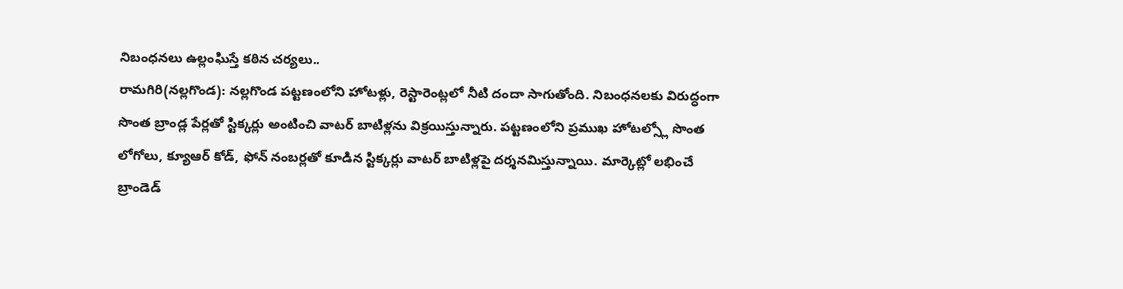నిబంధనలు ఉల్లంఘిస్తే కఠిన చర్యలు..
రామగిరి(నల్లగొండ): నల్లగొండ పట్టణంలోని హోటళ్లు, రెస్టారెంట్లలో నీటి దందా సాగుతోంది. నిబంధనలకు విరుద్ధంగా సొంత బ్రాండ్ల పేర్లతో స్టిక్కర్లు అంటించి వాటర్ బాటిళ్లను విక్రయిస్తున్నారు. పట్టణంలోని ప్రముఖ హోటల్స్లో సొంత లోగోలు, క్యూఆర్ కోడ్, ఫోన్ నంబర్లతో కూడిన స్టిక్కర్లు వాటర్ బాటిళ్లపై దర్శనమిస్తున్నాయి. మార్కెట్లో లభించే బ్రాండెడ్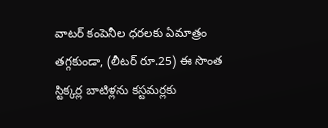వాటర్ కంపెనీల ధరలకు ఏమాత్రం తగ్గకుండా, (లీటర్ రూ.25) ఈ సొంత స్టిక్కర్ల బాటిళ్లను కస్టమర్లకు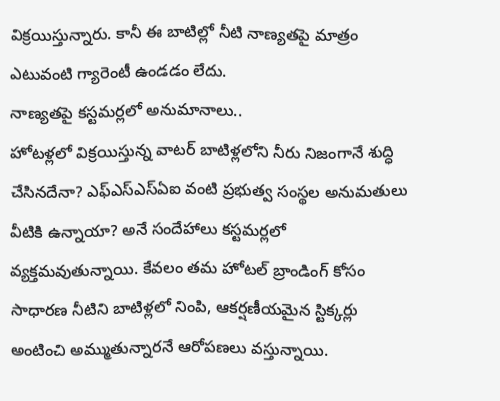విక్రయిస్తున్నారు. కానీ ఈ బాటిల్లో నీటి నాణ్యతపై మాత్రం ఎటువంటి గ్యారెంటీ ఉండడం లేదు.
నాణ్యతపై కస్టమర్లలో అనుమానాలు..
హోటళ్లలో విక్రయిస్తున్న వాటర్ బాటిళ్లలోని నీరు నిజంగానే శుద్ధి చేసినదేనా? ఎఫ్ఎస్ఎస్ఏఐ వంటి ప్రభుత్వ సంస్థల అనుమతులు వీటికి ఉన్నాయా? అనే సందేహాలు కస్టమర్లలో వ్యక్తమవుతున్నాయి. కేవలం తమ హోటల్ బ్రాండింగ్ కోసం సాధారణ నీటిని బాటిళ్లలో నింపి, ఆకర్షణీయమైన స్టిక్కర్లు అంటించి అమ్ముతున్నారనే ఆరోపణలు వస్తున్నాయి.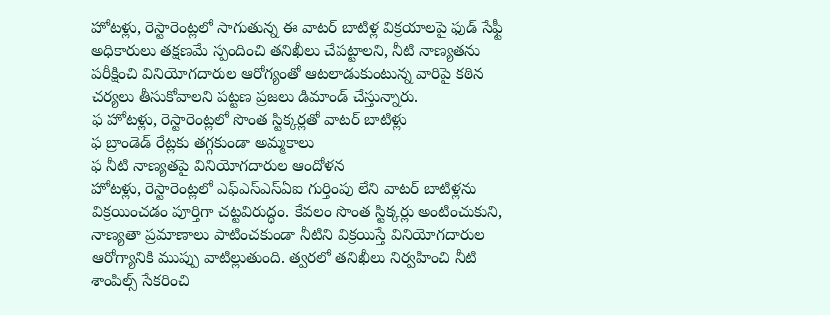హోటళ్లు, రెస్టారెంట్లలో సాగుతున్న ఈ వాటర్ బాటిళ్ల విక్రయాలపై ఫుడ్ సేఫ్టీ అధికారులు తక్షణమే స్పందించి తనిఖీలు చేపట్టాలని, నీటి నాణ్యతను పరీక్షించి వినియోగదారుల ఆరోగ్యంతో ఆటలాడుకుంటున్న వారిపై కఠిన చర్యలు తీసుకోవాలని పట్టణ ప్రజలు డిమాండ్ చేస్తున్నారు.
ఫ హోటళ్లు, రెస్టారెంట్లలో సొంత స్టిక్కర్లతో వాటర్ బాటిళ్లు
ఫ బ్రాండెడ్ రేట్లకు తగ్గకుండా అమ్మకాలు
ఫ నీటి నాణ్యతపై వినియోగదారుల ఆందోళన
హోటళ్లు, రెస్టారెంట్లలో ఎఫ్ఎస్ఎస్ఏఐ గుర్తింపు లేని వాటర్ బాటిళ్లను విక్రయించడం పూర్తిగా చట్టవిరుద్ధం. కేవలం సొంత స్టిక్కర్లు అంటించుకుని, నాణ్యతా ప్రమాణాలు పాటించకుండా నీటిని విక్రయిస్తే వినియోగదారుల ఆరోగ్యానికి ముప్పు వాటిల్లుతుంది. త్వరలో తనిఖీలు నిర్వహించి నీటి శాంపిల్స్ సేకరించి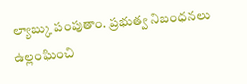ల్యాబ్కు పంపుతాం. ప్రభుత్వ నిబంధనలు ఉల్లంఘించి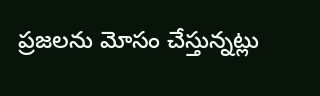ప్రజలను మోసం చేస్తున్నట్లు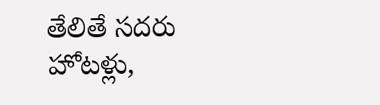తేలితే సదరు హోటళ్లు,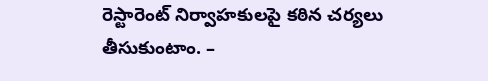రెస్టారెంట్ నిర్వాహకులపై కఠిన చర్యలు తీసుకుంటాం. –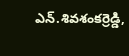ఎన్.శివశంకర్రెడ్డి,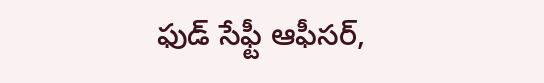ఫుడ్ సేఫ్టీ ఆఫీసర్,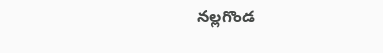నల్లగొండ